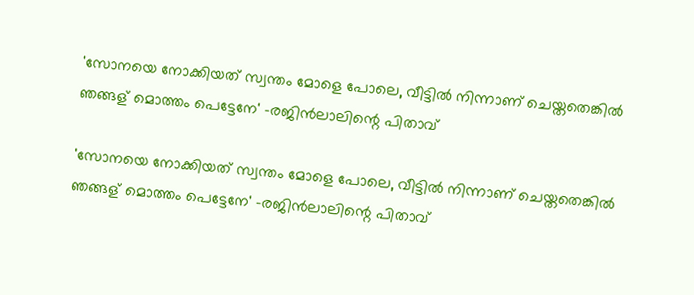'സോനയെ നോക്കിയത് സ്വന്തം മോളെ പോലെ, വീട്ടിൽ നിന്നാണ് ചെയ്തതെങ്കിൽ ഞങ്ങള് മൊത്തം പെട്ടേനേ' -രജിൻലാലിന്റെ പിതാവ്

'സോനയെ നോക്കിയത് സ്വന്തം മോളെ പോലെ, വീട്ടിൽ നിന്നാണ് ചെയ്തതെങ്കിൽ ഞങ്ങള് മൊത്തം പെട്ടേനേ' -രജിൻലാലിന്റെ പിതാവ്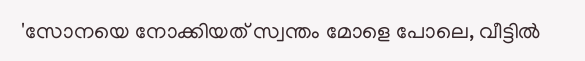'സോനയെ നോക്കിയത് സ്വന്തം മോളെ പോലെ, വീട്ടിൽ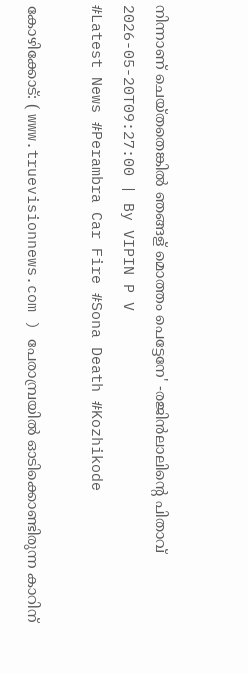നിന്നാണ് ചെയ്തതെങ്കിൽ ഞങ്ങള് മൊത്തം പെട്ടേനേ' -രജിൻലാലിന്റെ പിതാവ്
2026-05-20T09:27:00 | By VIPIN P V
#Latest News #Perambra Car Fire #Sona Death #Kozhikode

കോഴിക്കോട്: ( www.truevisionnews.com ) പേരാമ്പ്രയിൽ ഓടിക്കൊണ്ടിരുന്ന കാറിന്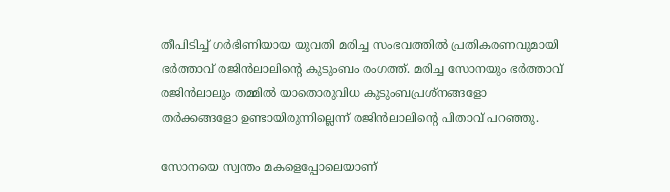തീപിടിച്ച് ഗർഭിണിയായ യുവതി മരിച്ച സംഭവത്തിൽ പ്രതികരണവുമായി ഭർത്താവ് രജിൻലാലിന്റെ കുടുംബം രംഗത്ത്. മരിച്ച സോനയും ഭർത്താവ് രജിൻലാലും തമ്മിൽ യാതൊരുവിധ കുടുംബപ്രശ്നങ്ങളോ തർക്കങ്ങളോ ഉണ്ടായിരുന്നില്ലെന്ന് രജിൻലാലിന്റെ പിതാവ് പറഞ്ഞു.

സോനയെ സ്വന്തം മകളെപ്പോലെയാണ്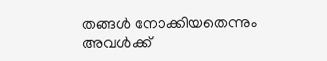തങ്ങൾ നോക്കിയതെന്നും അവൾക്ക്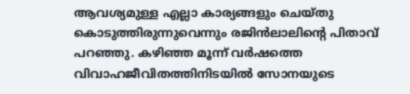ആവശ്യമുള്ള എല്ലാ കാര്യങ്ങളും ചെയ്തു കൊടുത്തിരുന്നുവെന്നും രജിൻലാലിന്‍റെ പിതാവ് പറഞ്ഞു. കഴിഞ്ഞ മൂന്ന് വർഷത്തെ വിവാഹജീവിതത്തിനിടയിൽ സോനയുടെ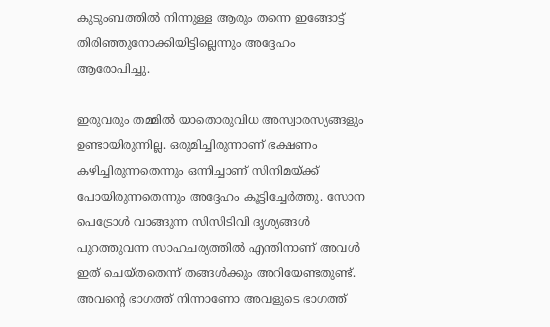കുടുംബത്തിൽ നിന്നുള്ള ആരും തന്നെ ഇങ്ങോട്ട് തിരിഞ്ഞുനോക്കിയിട്ടില്ലെന്നും അദ്ദേഹം ആരോപിച്ചു.

ഇരുവരും തമ്മിൽ യാതൊരുവിധ അസ്വാരസ്യങ്ങളും ഉണ്ടായിരുന്നില്ല. ഒരുമിച്ചിരുന്നാണ് ഭക്ഷണം കഴിച്ചിരുന്നതെന്നും ഒന്നിച്ചാണ് സിനിമയ്ക്ക് പോയിരുന്നതെന്നും അദ്ദേഹം കൂട്ടിച്ചേർത്തു. സോന പെട്രോൾ വാങ്ങുന്ന സിസിടിവി ദൃശ്യങ്ങൾ പുറത്തുവന്ന സാഹചര്യത്തിൽ എന്തിനാണ് അവൾ ഇത് ചെയ്തതെന്ന് തങ്ങൾക്കും അറിയേണ്ടതുണ്ട്. അവന്റെ ഭാഗത്ത് നിന്നാണോ അവളുടെ ഭാഗത്ത്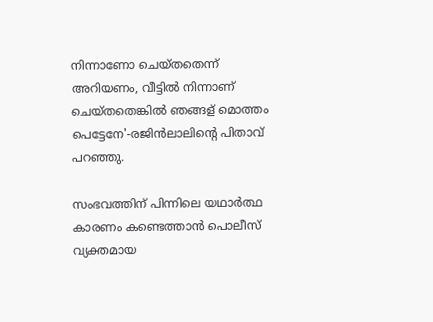നിന്നാണോ ചെയ്തതെന്ന് അറിയണം, വീട്ടിൽ നിന്നാണ് ചെയ്തതെങ്കിൽ ഞങ്ങള് മൊത്തം പെട്ടേനേ'-രജിൻലാലിന്റെ പിതാവ് പറഞ്ഞു.

സംഭവത്തിന് പിന്നിലെ യഥാർത്ഥ കാരണം കണ്ടെത്താൻ പൊലീസ് വ്യക്തമായ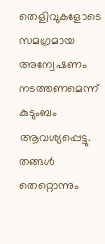തെളിവുകളോടെ സമഗ്രമായ അന്വേഷണം നടത്തണമെന്ന് കുടുംബം ആവശ്യപ്പെട്ടു. തങ്ങൾ തെറ്റൊന്നും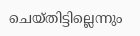ചെയ്തിട്ടില്ലെന്നും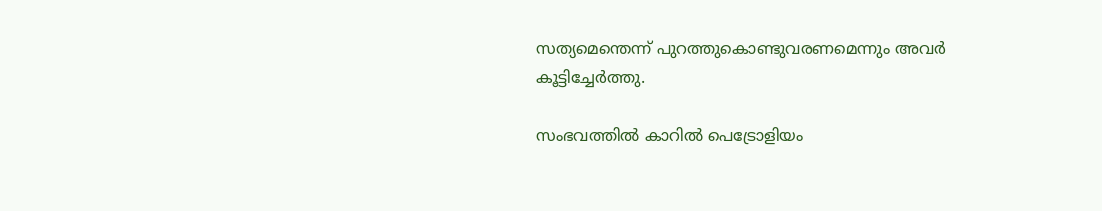സത്യമെന്തെന്ന് പുറത്തുകൊണ്ടുവരണമെന്നും അവർ കൂട്ടിച്ചേർത്തു.

സംഭവത്തിൽ കാറിൽ പെട്രോളിയം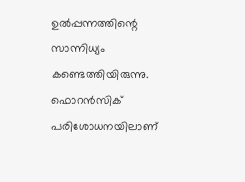ഉൽപ്പന്നത്തിന്റെ സാന്നിധ്യം കണ്ടെത്തിയിരുന്നു. ഫൊറൻസിക് പരിശോധനയിലാണ്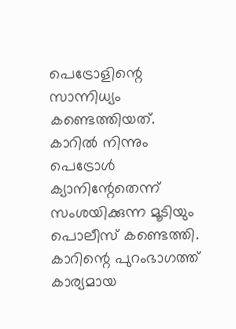പെട്രോളിന്റെ സാന്നിധ്യം കണ്ടെത്തിയത്. കാറിൽ നിന്നും പെട്രോൾ ക്യാനിന്റേതെന്ന് സംശയിക്കുന്ന മൂടിയും പൊലീസ് കണ്ടെത്തി. കാറിന്റെ പുറംഭാഗത്ത് കാര്യമായ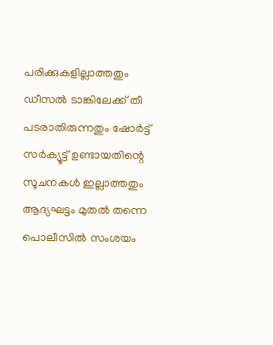പരിക്കുകളില്ലാത്തതും ഡീസൽ ടാങ്കിലേക്ക് തീ പടരാതിരുന്നതും ഷോർട്ട് സർക്യൂട്ട് ഉണ്ടായതിന്റെ സൂചനകൾ ഇല്ലാത്തതും ആദ്യഘട്ടം മുതൽ തന്നെ പൊലീസിൽ സംശയം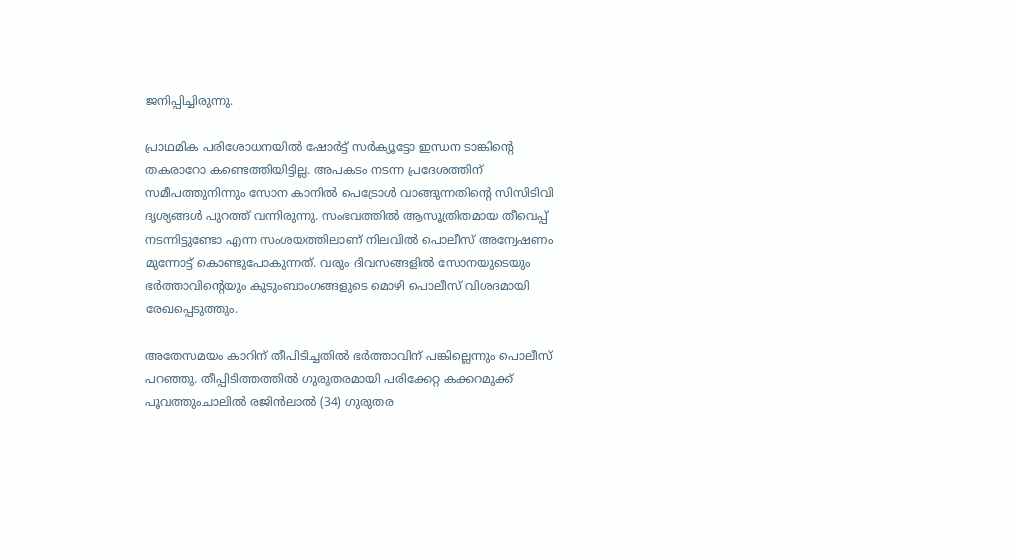ജനിപ്പിച്ചിരുന്നു.

പ്രാഥമിക പരിശോധനയിൽ ഷോർട്ട് സർക്യൂട്ടോ ഇന്ധന ടാങ്കിന്റെ തകരാറോ കണ്ടെത്തിയിട്ടില്ല. അപകടം നടന്ന പ്രദേശത്തിന് സമീപത്തുനിന്നും സോന കാനില്‍ പെട്രോള്‍ വാങ്ങുന്നതിന്‍റെ സിസിടിവി ദൃശ്യങ്ങള്‍ പുറത്ത് വന്നിരുന്നു. സംഭവത്തിൽ ആസൂത്രിതമായ തീവെപ്പ് നടന്നിട്ടുണ്ടോ എന്ന സംശയത്തിലാണ് നിലവിൽ പൊലീസ് അന്വേഷണം മുന്നോട്ട് കൊണ്ടുപോകുന്നത്. വരും ദിവസങ്ങളിൽ സോനയുടെയും ഭർത്താവിന്റെയും കുടുംബാംഗങ്ങളുടെ മൊഴി പൊലീസ് വിശദമായി രേഖപ്പെടുത്തും.

അതേസമയം കാറിന് തീപിടിച്ചതിൽ ഭർത്താവിന് പങ്കില്ലെന്നും പൊലീസ് പറഞ്ഞു. തീപ്പിടിത്തത്തിൽ ഗുരുതരമായി പരിക്കേറ്റ കക്കറമുക്ക് പൂവത്തുംചാലിൽ രജിൻലാൽ (34) ഗുരുതര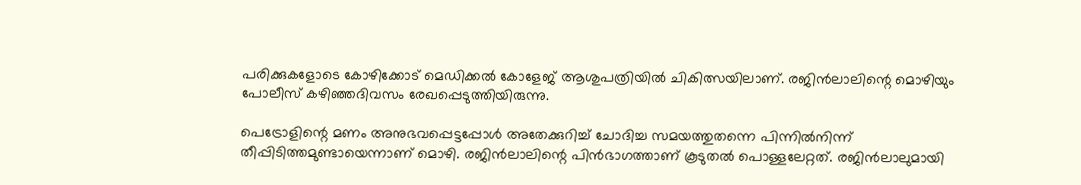പരിക്കുകളോടെ കോഴിക്കോട് മെഡിക്കൽ കോളേജ് ആശുപത്രിയിൽ ചികിത്സയിലാണ്. രജിൻലാലിന്റെ മൊഴിയും പോലീസ് കഴിഞ്ഞദിവസം രേഖപ്പെടുത്തിയിരുന്നു.

പെട്രോളിന്റെ മണം അനുഭവപ്പെട്ടപ്പോൾ അതേക്കുറിച്ച് ചോദിച്ച സമയത്തുതന്നെ പിന്നിൽനിന്ന് തീപ്പിടിത്തമുണ്ടായെന്നാണ്‌ മൊഴി. രജിൻലാലിന്റെ പിൻഭാഗത്താണ് കൂടുതൽ പൊള്ളലേറ്റത്. രജിൻലാലുമായി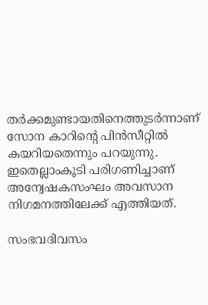തർക്കമുണ്ടായതിനെത്തുടർന്നാണ് സോന കാറിന്റെ പിൻസീറ്റിൽ കയറിയതെന്നും പറയുന്നു. ഇതെല്ലാംകൂടി പരിഗണിച്ചാണ് അന്വേഷകസംഘം അവസാന നിഗമനത്തിലേക്ക് എത്തിയത്.

സംഭവദിവസം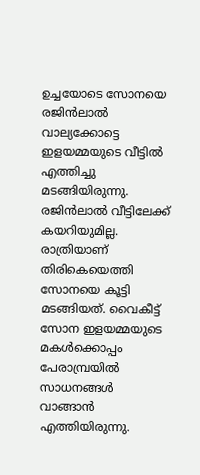ഉച്ചയോടെ സോനയെ രജിൻലാൽ വാല്യക്കോട്ടെ ഇളയമ്മയുടെ വീട്ടിൽ എത്തിച്ചു മടങ്ങിയിരുന്നു. രജിൻലാൽ വീട്ടിലേക്ക് കയറിയുമില്ല. രാത്രിയാണ് തിരികെയെത്തി സോനയെ കൂട്ടി മടങ്ങിയത്. വൈകീട്ട് സോന ഇളയമ്മയുടെ മകൾക്കൊപ്പം പേരാമ്പ്രയിൽ സാധനങ്ങൾ വാങ്ങാൻ എത്തിയിരുന്നു.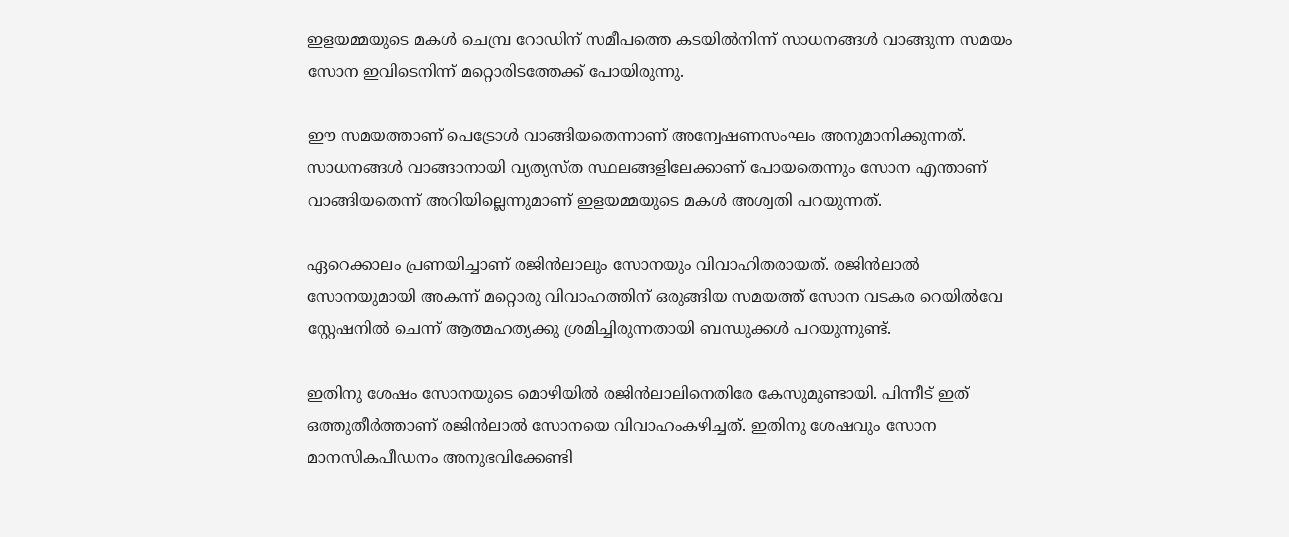ഇളയമ്മയുടെ മകൾ ചെമ്പ്ര റോഡിന് സമീപത്തെ കടയിൽനിന്ന് സാധനങ്ങൾ വാങ്ങുന്ന സമയം സോന ഇവിടെനിന്ന്‌ മറ്റൊരിടത്തേക്ക് പോയിരുന്നു.

ഈ സമയത്താണ് പെട്രോൾ വാങ്ങിയതെന്നാണ് അന്വേഷണസംഘം അനുമാനിക്കുന്നത്. സാധനങ്ങൾ വാങ്ങാനായി വ്യത്യസ്ത സ്ഥലങ്ങളിലേക്കാണ് പോയതെന്നും സോന എന്താണ് വാങ്ങിയതെന്ന് അറിയില്ലെന്നുമാണ് ഇളയമ്മയുടെ മകൾ അശ്വതി പറയുന്നത്.

ഏറെക്കാലം പ്രണയിച്ചാണ് രജിൻലാലും സോനയും വിവാഹിതരായത്. രജിൻലാൽ സോനയുമായി അകന്ന് മറ്റൊരു വിവാഹത്തിന് ഒരുങ്ങിയ സമയത്ത് സോന വടകര റെയിൽവേ സ്റ്റേഷനിൽ ചെന്ന് ആത്മഹത്യക്കു ശ്രമിച്ചിരുന്നതായി ബന്ധുക്കൾ പറയുന്നുണ്ട്.

ഇതിനു ശേഷം സോനയുടെ മൊഴിയിൽ രജിൻലാലിനെതിരേ കേസുമുണ്ടായി. പിന്നീട് ഇത് ഒത്തുതീർത്താണ് രജിൻലാൽ സോനയെ വിവാഹംകഴിച്ചത്. ഇതിനു ശേഷവും സോന മാനസികപീഡനം അനുഭവിക്കേണ്ടി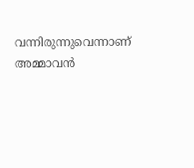വന്നിരുന്നുവെന്നാണ് അമ്മാവൻ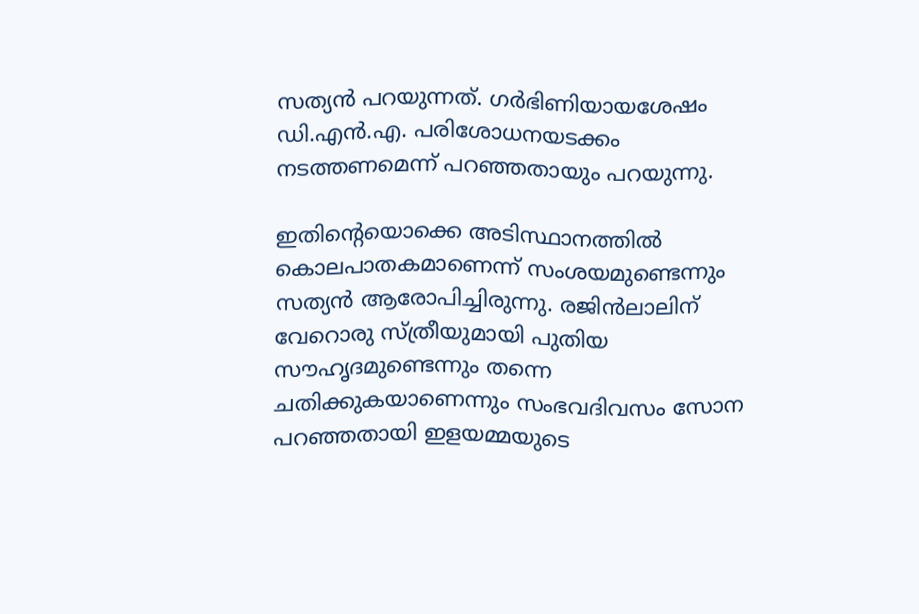സത്യൻ പറയുന്നത്. ഗർഭിണിയായശേഷം ഡി.എൻ.എ. പരിശോധനയടക്കം നടത്തണമെന്ന് പറഞ്ഞതായും പറയുന്നു.

ഇതിന്റെയൊക്കെ അടിസ്ഥാനത്തിൽ കൊലപാതകമാണെന്ന് സംശയമുണ്ടെന്നും സത്യൻ ആരോപിച്ചിരുന്നു. രജിൻലാലിന് വേറൊരു സ്ത്രീയുമായി പുതിയ സൗഹൃദമുണ്ടെന്നും തന്നെ ചതിക്കുകയാണെന്നും സംഭവദിവസം സോന പറഞ്ഞതായി ഇളയമ്മയുടെ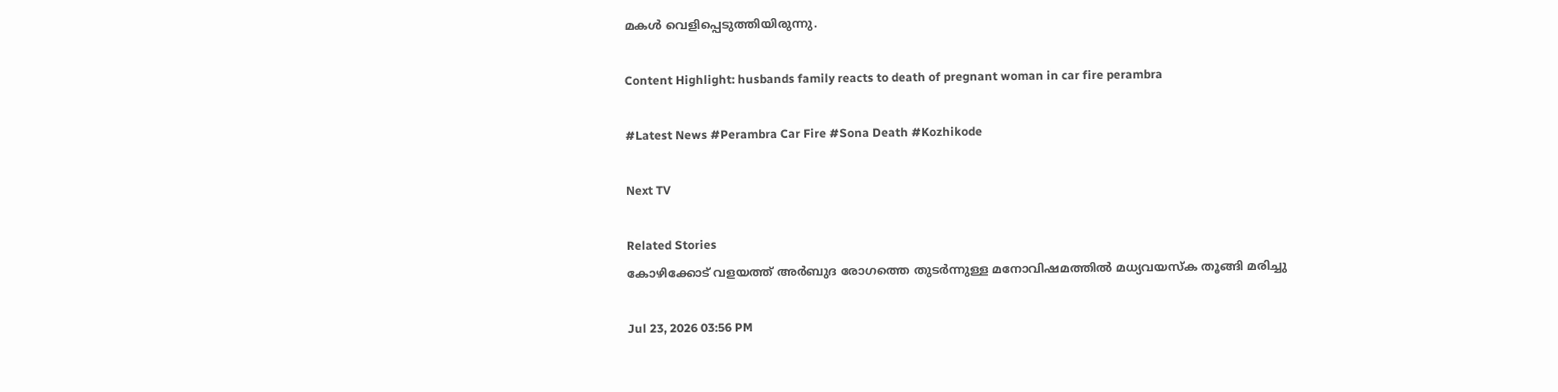മകൾ വെളിപ്പെടുത്തിയിരുന്നു.

Content Highlight: husbands family reacts to death of pregnant woman in car fire perambra

#Latest News #Perambra Car Fire #Sona Death #Kozhikode

Next TV

Related Stories
കോഴിക്കോട് വളയത്ത് അർബുദ രോഗത്തെ തുടർന്നുള്ള മനോവിഷമത്തിൽ മധ്യവയസ്‌ക തൂങ്ങി മരിച്ചു

Jul 23, 2026 03:56 PM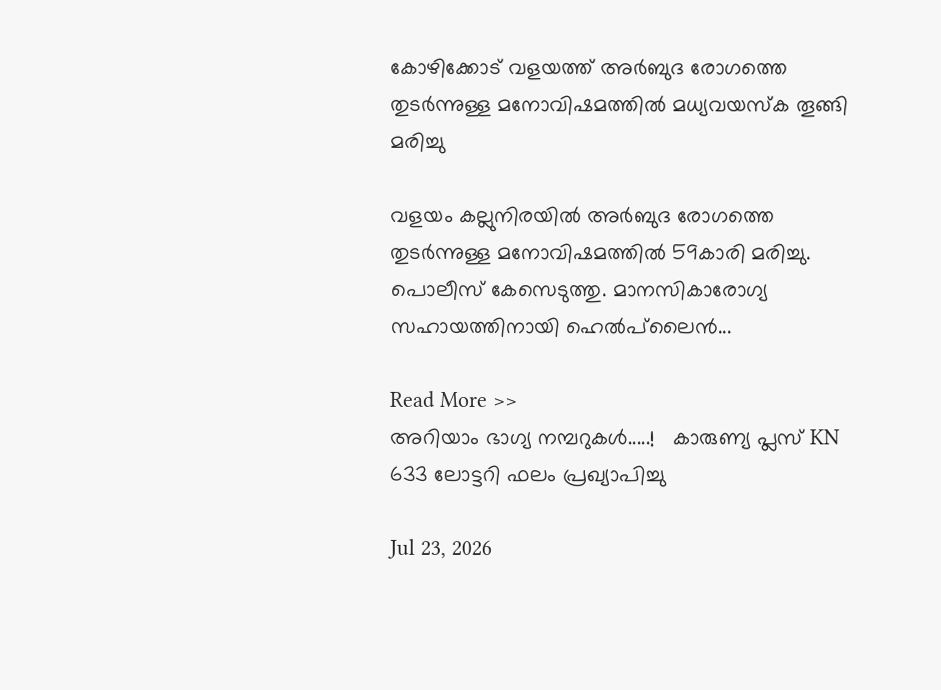കോഴിക്കോട് വളയത്ത് അർബുദ രോഗത്തെ തുടർന്നുള്ള മനോവിഷമത്തിൽ മധ്യവയസ്‌ക തൂങ്ങി മരിച്ചു

വളയം കല്ലുനിരയിൽ അർബുദ രോഗത്തെ തുടർന്നുള്ള മനോവിഷമത്തിൽ 59കാരി മരിച്ചു. പൊലീസ് കേസെടുത്തു. മാനസികാരോഗ്യ സഹായത്തിനായി ഹെൽപ്‌ലൈൻ...

Read More >>
അറിയാം ഭാഗ്യ നമ്പറുകൾ.....!   കാരുണ്യ പ്ലസ് KN 633 ലോട്ടറി ഫലം പ്രഖ്യാപിച്ചു

Jul 23, 2026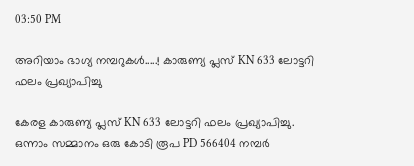03:50 PM

അറിയാം ഭാഗ്യ നമ്പറുകൾ.....! കാരുണ്യ പ്ലസ് KN 633 ലോട്ടറി ഫലം പ്രഖ്യാപിച്ചു

കേരള കാരുണ്യ പ്ലസ് KN 633 ലോട്ടറി ഫലം പ്രഖ്യാപിച്ചു. ഒന്നാം സമ്മാനം ഒരു കോടി രൂപ PD 566404 നമ്പർ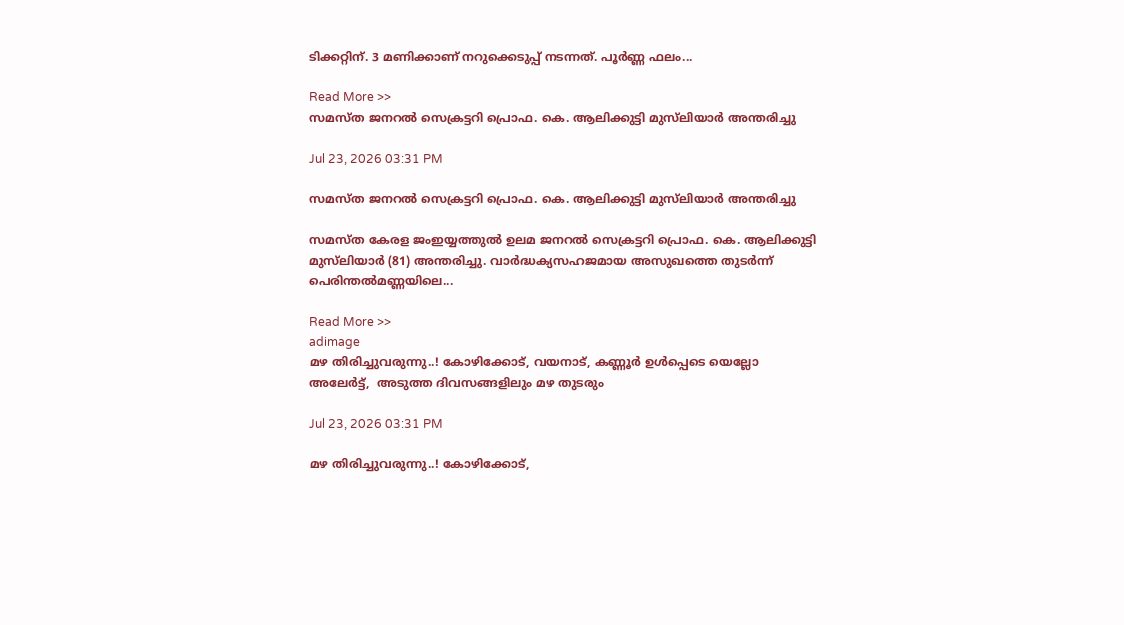ടിക്കറ്റിന്. 3 മണിക്കാണ് നറുക്കെടുപ്പ് നടന്നത്. പൂർണ്ണ ഫലം...

Read More >>
സമസ്ത ജനറൽ സെക്രട്ടറി പ്രൊഫ. കെ. ആലിക്കുട്ടി മുസ്‌ലിയാർ അന്തരിച്ചു

Jul 23, 2026 03:31 PM

സമസ്ത ജനറൽ സെക്രട്ടറി പ്രൊഫ. കെ. ആലിക്കുട്ടി മുസ്‌ലിയാർ അന്തരിച്ചു

സമസ്ത കേരള ജംഇയ്യത്തുൽ ഉലമ ജനറൽ സെക്രട്ടറി പ്രൊഫ. കെ. ആലിക്കുട്ടി മുസ്‌ലിയാർ (81) അന്തരിച്ചു. വാർദ്ധക്യസഹജമായ അസുഖത്തെ തുടർന്ന് പെരിന്തൽമണ്ണയിലെ...

Read More >>
adimage
മഴ തിരിച്ചുവരുന്നു..! കോഴിക്കോട്, വയനാട്, കണ്ണൂർ ഉൾപ്പെടെ യെല്ലോ അലേർട്ട്,  അടുത്ത ദിവസങ്ങളിലും മഴ തുടരും

Jul 23, 2026 03:31 PM

മഴ തിരിച്ചുവരുന്നു..! കോഴിക്കോട്,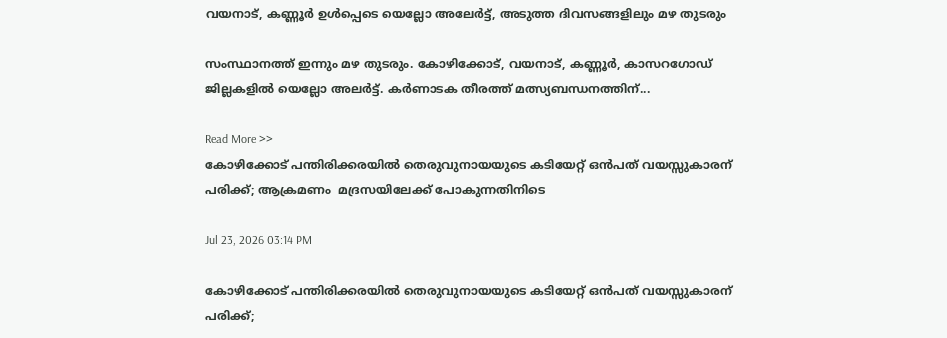വയനാട്, കണ്ണൂർ ഉൾപ്പെടെ യെല്ലോ അലേർട്ട്, അടുത്ത ദിവസങ്ങളിലും മഴ തുടരും

സംസ്ഥാനത്ത് ഇന്നും മഴ തുടരും. കോഴിക്കോട്, വയനാട്, കണ്ണൂർ, കാസറഗോഡ് ജില്ലകളിൽ യെല്ലോ അലർട്ട്. കർണാടക തീരത്ത് മത്സ്യബന്ധനത്തിന്...

Read More >>
കോഴിക്കോട് പന്തിരിക്കരയിൽ തെരുവുനായയുടെ കടിയേറ്റ് ഒന്‍പത് വയസ്സുകാരന് പരിക്ക്; ആക്രമണം  മദ്രസയിലേക്ക് പോകുന്നതിനിടെ

Jul 23, 2026 03:14 PM

കോഴിക്കോട് പന്തിരിക്കരയിൽ തെരുവുനായയുടെ കടിയേറ്റ് ഒന്‍പത് വയസ്സുകാരന് പരിക്ക്;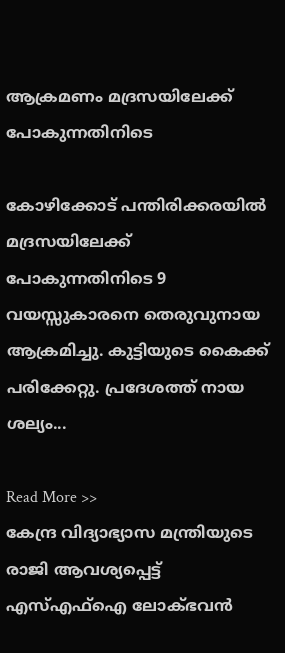ആക്രമണം മദ്രസയിലേക്ക് പോകുന്നതിനിടെ

കോഴിക്കോട് പന്തിരിക്കരയിൽ മദ്രസയിലേക്ക് പോകുന്നതിനിടെ 9 വയസ്സുകാരനെ തെരുവുനായ ആക്രമിച്ചു. കുട്ടിയുടെ കൈക്ക് പരിക്കേറ്റു. പ്രദേശത്ത് നായ ശല്യം...

Read More >>
കേന്ദ്ര വിദ്യാഭ്യാസ മന്ത്രിയുടെ രാജി ആവശ്യപ്പെട്ട് എസ്എഫ്ഐ ലോക്ഭവൻ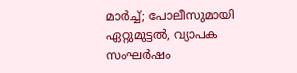മാർച്ച്; പോലീസുമായി ഏറ്റുമുട്ടൽ, വ്യാപക സംഘർഷം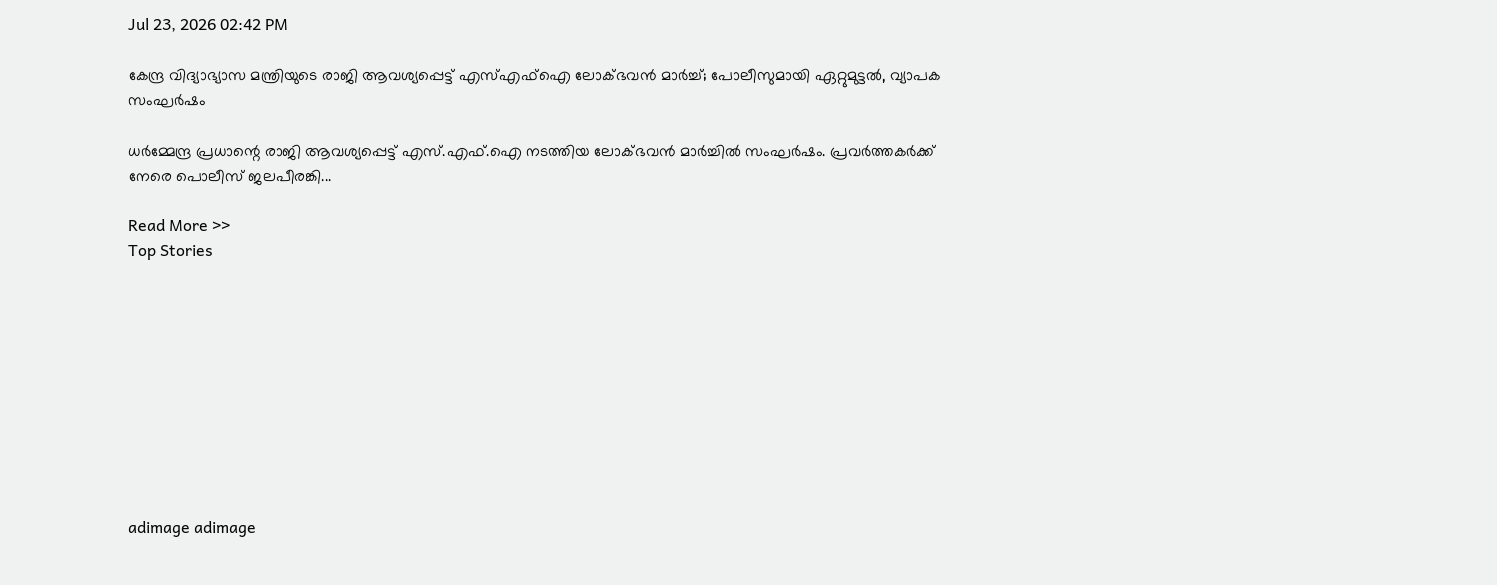Jul 23, 2026 02:42 PM

കേന്ദ്ര വിദ്യാഭ്യാസ മന്ത്രിയുടെ രാജി ആവശ്യപ്പെട്ട് എസ്എഫ്ഐ ലോക്ഭവൻ മാർച്ച്; പോലീസുമായി ഏറ്റുമുട്ടൽ, വ്യാപക സംഘർഷം

ധർമ്മേന്ദ്ര പ്രധാന്റെ രാജി ആവശ്യപ്പെട്ട് എസ്.എഫ്.ഐ നടത്തിയ ലോക്ഭവൻ മാർച്ചിൽ സംഘർഷം. പ്രവർത്തകർക്ക് നേരെ പൊലീസ് ജലപീരങ്കി...

Read More >>
Top Stories










adimage adimage